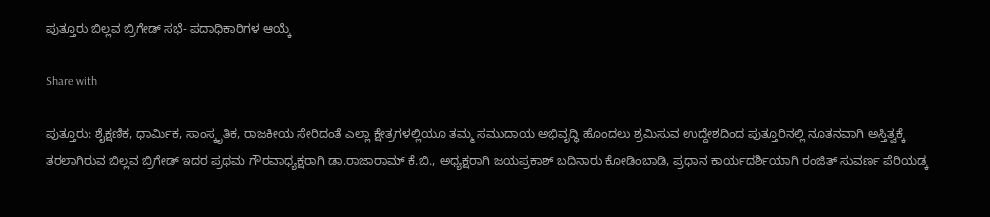ಪುತ್ತೂರು ಬಿಲ್ಲವ ಬ್ರಿಗೇಡ್ ಸಭೆ- ಪದಾಧಿಕಾರಿಗಳ ಆಯ್ಕೆ

Share with

ಪುತ್ತೂರು: ಶೈಕ್ಷಣಿಕ, ಧಾರ್ಮಿಕ, ಸಾಂಸ್ಕೃತಿಕ, ರಾಜಕೀಯ ಸೇರಿದಂತೆ ಎಲ್ಲಾ ಕ್ಷೇತ್ರಗಳಲ್ಲಿಯೂ ತಮ್ಮ ಸಮುದಾಯ ಅಭಿವೃದ್ಧಿ ಹೊಂದಲು ಶ್ರಮಿಸುವ ಉದ್ದೇಶದಿಂದ ಪುತ್ತೂರಿನಲ್ಲಿ ನೂತನವಾಗಿ ಅಸ್ತಿತ್ವಕ್ಕೆ ತರಲಾಗಿರುವ ಬಿಲ್ಲವ ಬ್ರಿಗೇಡ್ ಇದರ ಪ್ರಥಮ ಗೌರವಾಧ್ಯಕ್ಷರಾಗಿ ಡಾ.ರಾಜಾರಾಮ್ ಕೆ.ಬಿ., ಅಧ್ಯಕ್ಷರಾಗಿ ಜಯಪ್ರಕಾಶ್ ಬದಿನಾರು ಕೋಡಿಂಬಾಡಿ, ಪ್ರಧಾನ ಕಾರ್ಯದರ್ಶಿಯಾಗಿ ರಂಜಿತ್ ಸುವರ್ಣ ಪೆರಿಯಡ್ಕ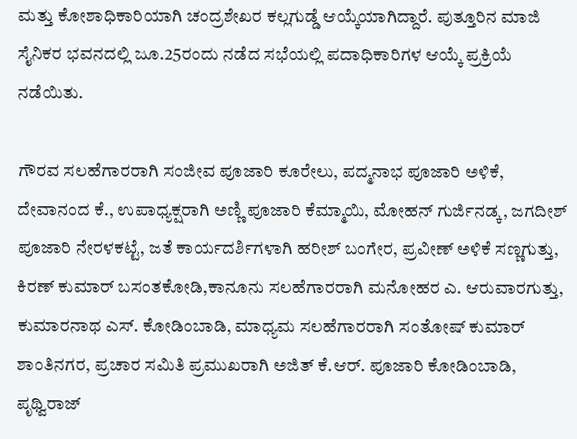ಮತ್ತು ಕೋಶಾಧಿಕಾರಿಯಾಗಿ ಚಂದ್ರಶೇಖರ ಕಲ್ಲಗುಡ್ಡೆ ಆಯ್ಕೆಯಾಗಿದ್ದಾರೆ. ಪುತ್ತೂರಿನ ಮಾಜಿ ಸೈನಿಕರ ಭವನದಲ್ಲಿ ಜೂ.25ರಂದು ನಡೆದ ಸಭೆಯಲ್ಲಿ ಪದಾಧಿಕಾರಿಗಳ ಆಯ್ಕೆ ಪ್ರಕ್ರಿಯೆ ನಡೆಯಿತು.

ಗೌರವ ಸಲಹೆಗಾರರಾಗಿ ಸಂಜೀವ ಪೂಜಾರಿ ಕೂರೇಲು, ಪದ್ಮನಾಭ ಪೂಜಾರಿ ಅಳಿಕೆ, ದೇವಾನಂದ ಕೆ., ಉಪಾಧ್ಯಕ್ಷರಾಗಿ ಅಣ್ಣಿ ಪೂಜಾರಿ ಕೆಮ್ಮಾಯಿ, ಮೋಹನ್ ಗುರ್ಜಿನಡ್ಕ, ಜಗದೀಶ್ ಪೂಜಾರಿ ನೇರಳಕಟ್ಟೆ, ಜತೆ ಕಾರ್ಯದರ್ಶಿಗಳಾಗಿ ಹರೀಶ್ ಬಂಗೇರ, ಪ್ರವೀಣ್ ಅಳಿಕೆ ಸಣ್ಣಗುತ್ತು, ಕಿರಣ್ ಕುಮಾರ್ ಬಸಂತಕೋಡಿ,ಕಾನೂನು ಸಲಹೆಗಾರರಾಗಿ ಮನೋಹರ ಎ. ಆರುವಾರಗುತ್ತು, ಕುಮಾರನಾಥ ಎಸ್. ಕೋಡಿಂಬಾಡಿ, ಮಾಧ್ಯಮ ಸಲಹೆಗಾರರಾಗಿ ಸಂತೋಷ್ ಕುಮಾರ್ ಶಾಂತಿನಗರ, ಪ್ರಚಾರ ಸಮಿತಿ ಪ್ರಮುಖರಾಗಿ ಅಜಿತ್ ಕೆ.ಆರ್. ಪೂಜಾರಿ ಕೋಡಿಂಬಾಡಿ, ಪೃಥ್ವಿರಾಜ್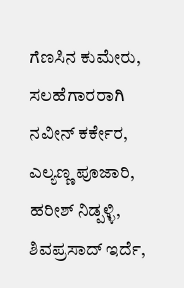ಗೆಣಸಿನ ಕುಮೇರು, ಸಲಹೆಗಾರರಾಗಿ ನವೀನ್ ಕರ್ಕೇರ, ಎಲ್ಯಣ್ಣ ಪೂಜಾರಿ, ಹರೀಶ್ ನಿಡ್ಪಳ್ಳಿ, ಶಿವಪ್ರಸಾದ್ ಇರ್ದೆ,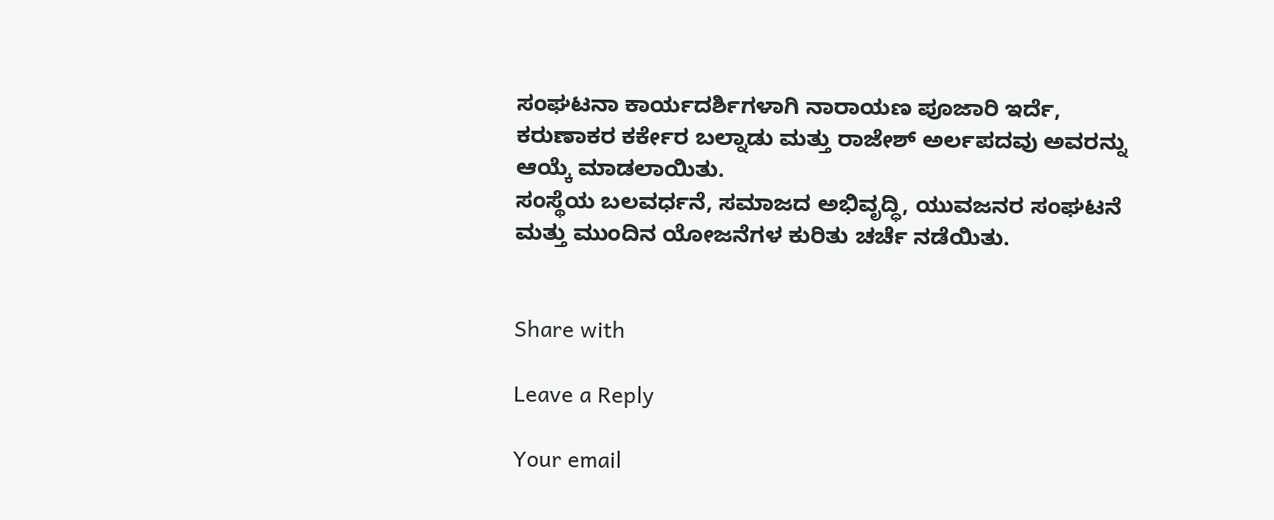ಸಂಘಟನಾ ಕಾರ್ಯದರ್ಶಿಗಳಾಗಿ ನಾರಾಯಣ ಪೂಜಾರಿ ಇರ್ದೆ, ಕರುಣಾಕರ ಕರ್ಕೇರ ಬಲ್ನಾಡು ಮತ್ತು ರಾಜೇಶ್ ಅರ್ಲಪದವು ಅವರನ್ನು ಆಯ್ಕೆ ಮಾಡಲಾಯಿತು.
ಸಂಸ್ಥೆಯ ಬಲವರ್ಧನೆ, ಸಮಾಜದ ಅಭಿವೃದ್ಧಿ, ಯುವಜನರ ಸಂಘಟನೆ ಮತ್ತು ಮುಂದಿನ ಯೋಜನೆಗಳ ಕುರಿತು ಚರ್ಚೆ ನಡೆಯಿತು.


Share with

Leave a Reply

Your email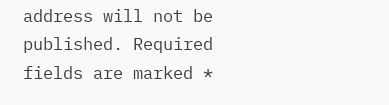address will not be published. Required fields are marked *